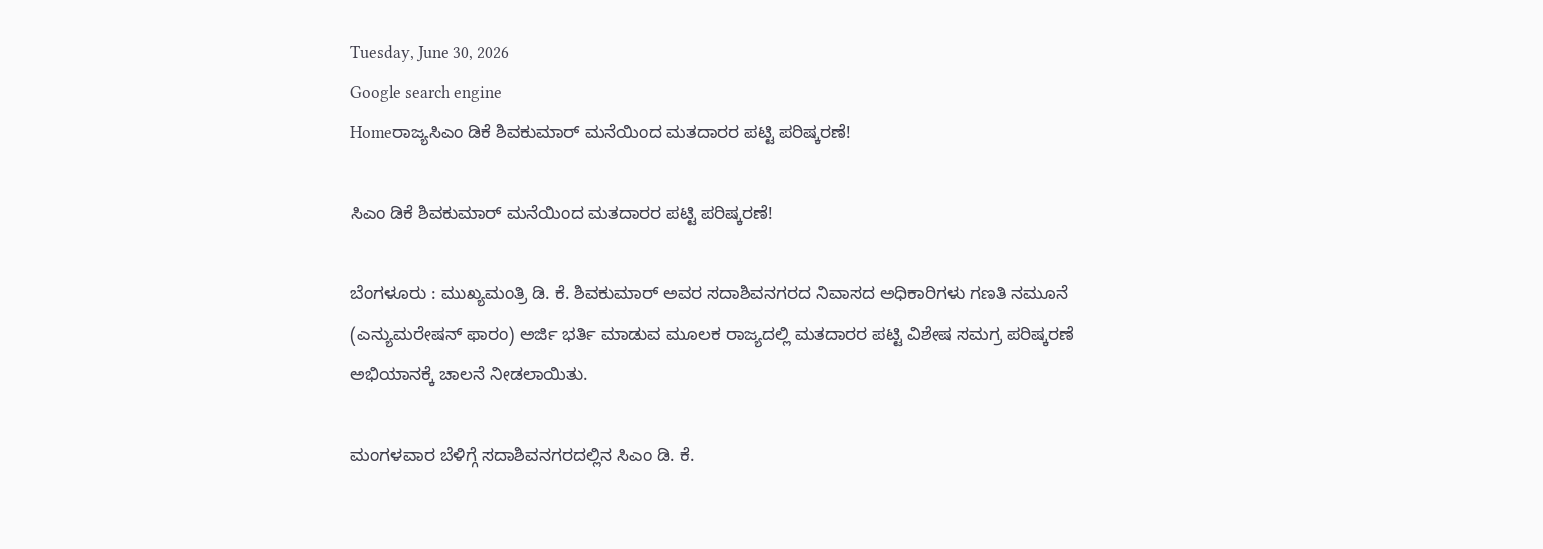Tuesday, June 30, 2026
Google search engine
Homeರಾಜ್ಯಸಿಎಂ ಡಿಕೆ ಶಿವಕುಮಾರ್ ಮನೆಯಿಂದ ಮತದಾರರ ಪಟ್ಟಿ ಪರಿಷ್ಕರಣೆ!

ಸಿಎಂ ಡಿಕೆ ಶಿವಕುಮಾರ್ ಮನೆಯಿಂದ ಮತದಾರರ ಪಟ್ಟಿ ಪರಿಷ್ಕರಣೆ!

ಬೆಂಗಳೂರು : ಮುಖ್ಯಮಂತ್ರಿ ಡಿ‌. ಕೆ. ಶಿವಕುಮಾರ್ ಅವರ ಸದಾಶಿವನಗರದ ನಿವಾಸದ ಅಧಿಕಾರಿಗಳು ಗಣತಿ ನಮೂನೆ (ಎನ್ಯುಮರೇಷನ್ ಫಾರಂ) ಅರ್ಜಿ ಭರ್ತಿ ಮಾಡುವ ಮೂಲಕ ರಾಜ್ಯದಲ್ಲಿ ಮತದಾರರ ಪಟ್ಟಿ ವಿಶೇಷ ಸಮಗ್ರ ಪರಿಷ್ಕರಣೆ ಅಭಿಯಾನಕ್ಕೆ ಚಾಲನೆ ನೀಡಲಾಯಿತು.

ಮಂಗಳವಾರ ಬೆಳಿಗ್ಗೆ ಸದಾಶಿವನಗರದಲ್ಲಿನ ಸಿಎಂ ಡಿ. ಕೆ.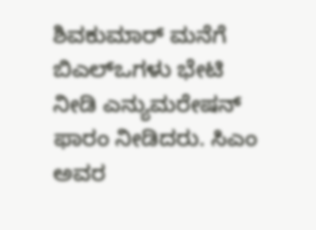ಶಿವಕುಮಾರ್ ಮನೆಗೆ ಬಿಎಲ್ಒಗಳು ಭೇಟಿ ನೀಡಿ ಎನ್ಯುಮರೇಷನ್ ಫಾರಂ ನೀಡಿದರು. ಸಿಎಂ ಅವರ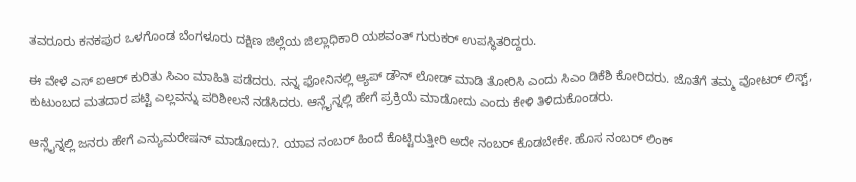ತವರೂರು ಕನಕಪುರ ಒಳಗೊಂಡ ಬೆಂಗಳೂರು ದಕ್ಷಿಣ ಜಿಲ್ಲೆಯ ಜಿಲ್ಲಾಧಿಕಾರಿ ಯಶವಂತ್ ಗುರುಕರ್ ಉಪಸ್ಥಿತರಿದ್ದರು.

ಈ ವೇಳೆ ಎಸ್ ಐಆರ್ ಕುರಿತು ಸಿಎಂ ಮಾಹಿತಿ ಪಡೆದರು. ನನ್ನ ಫೋನಿನಲ್ಲಿ ಆ್ಯಪ್ ಡೌನ್ ಲೋಡ್ ಮಾಡಿ ತೋರಿಸಿ ಎಂದು ಸಿಎಂ ಡಿಕೆಶಿ ಕೋರಿದರು. ಜೊತೆಗೆ ತಮ್ಮ ವೋಟರ್ ಲಿಸ್ಟ್, ಕುಟುಂಬದ ಮತದಾರ ಪಟ್ಟಿ ಎಲ್ಲವನ್ನು ಪರಿಶೀಲನೆ ನಡೆಸಿದರು. ಆನ್ಲೈನ್ನಲ್ಲಿ ಹೇಗೆ ಪ್ರಕ್ರಿಯೆ ಮಾಡೋದು ಎಂದು ಕೇಳಿ ತಿಳಿದುಕೊಂಡರು.

ಆನ್ಲೈನ್ನಲ್ಲಿ ಜನರು ಹೇಗೆ ಎನ್ಯುಮರೇಷನ್ ಮಾಡೋದು?. ಯಾವ ನಂಬರ್ ಹಿಂದೆ ಕೊಟ್ಟಿರುತ್ತೀರಿ ಅದೇ ನಂಬರ್ ಕೊಡಬೇಕೇ. ಹೊಸ ನಂಬರ್ ಲಿಂಕ್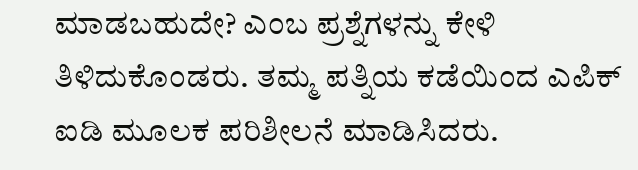ಮಾಡಬಹುದೇ? ಎಂಬ ಪ್ರಶ್ನೆಗಳನ್ನು ಕೇಳಿ ತಿಳಿದುಕೊಂಡರು. ತಮ್ಮ ಪತ್ನಿಯ ಕಡೆಯಿಂದ ಎಪಿಕ್ ಐಡಿ ಮೂಲಕ ಪರಿಶೀಲನೆ ಮಾಡಿಸಿದರು.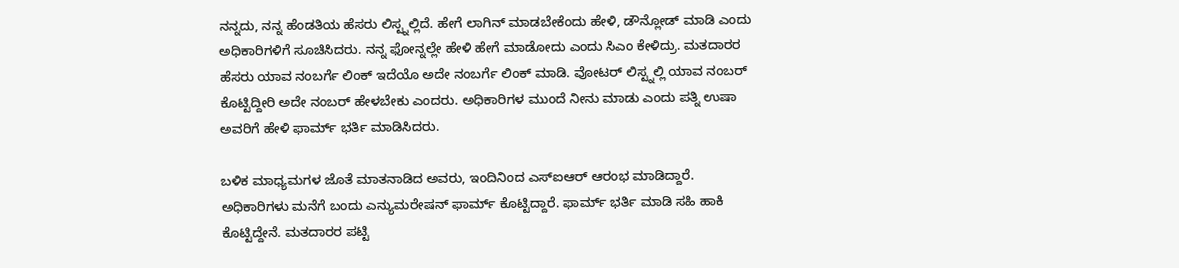ನನ್ನದು, ನನ್ನ ಹೆಂಡತಿಯ ಹೆಸರು ಲಿಸ್ಟ್ನಲ್ಲಿದೆ. ಹೇಗೆ ಲಾಗಿನ್ ಮಾಡಬೇಕೆಂದು ಹೇಳಿ, ಡೌನ್ಲೋಡ್ ಮಾಡಿ ಎಂದು ಅಧಿಕಾರಿಗಳಿಗೆ ಸೂಚಿಸಿದರು. ನನ್ನ ಫೋನ್ನಲ್ಲೇ ಹೇಳಿ ಹೇಗೆ ಮಾಡೋದು ಎಂದು ಸಿಎಂ ಕೇಳಿದ್ರು. ಮತದಾರರ ಹೆಸರು ಯಾವ ನಂಬರ್ಗೆ ಲಿಂಕ್ ಇದೆಯೊ ಅದೇ ನಂಬರ್ಗೆ ಲಿಂಕ್ ಮಾಡಿ. ವೋಟರ್ ಲಿಸ್ಟ್ನಲ್ಲಿ ಯಾವ ನಂಬರ್ ಕೊಟ್ಟಿದ್ದೀರಿ ಅದೇ ನಂಬರ್ ಹೇಳಬೇಕು ಎಂದರು. ಅಧಿಕಾರಿಗಳ ಮುಂದೆ ನೀನು ಮಾಡು ಎಂದು ಪತ್ನಿ ಉಷಾ ಅವರಿಗೆ ಹೇಳಿ ಫಾರ್ಮ್ ಭರ್ತಿ ಮಾಡಿಸಿದರು.

ಬಳಿಕ ಮಾಧ್ಯಮಗಳ ಜೊತೆ ಮಾತನಾಡಿದ ಅವರು, ಇಂದಿನಿಂದ ಎಸ್ಐಆರ್ ಆರಂಭ ಮಾಡಿದ್ದಾರೆ. ಅಧಿಕಾರಿಗಳು ಮನೆಗೆ ಬಂದು ಎನ್ಯುಮರೇಷನ್ ಫಾರ್ಮ್ ಕೊಟ್ಟಿದ್ದಾರೆ. ಫಾರ್ಮ್ ಭರ್ತಿ ಮಾಡಿ ಸಹಿ ಹಾಕಿ ಕೊಟ್ಟಿದ್ದೇನೆ. ಮತದಾರರ ಪಟ್ಟಿ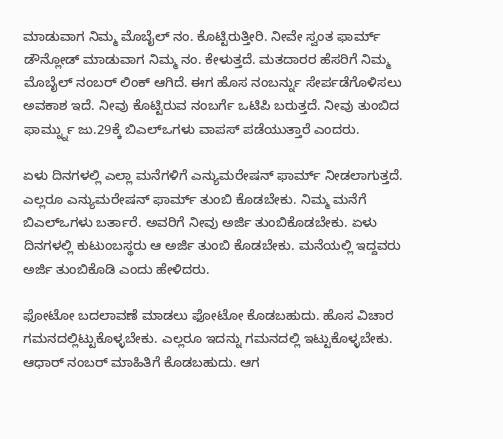ಮಾಡುವಾಗ ನಿಮ್ಮ ಮೊಬೈಲ್ ನಂ. ಕೊಟ್ಟಿರುತ್ತೀರಿ. ನೀವೇ ಸ್ವಂತ ಫಾರ್ಮ್ ಡೌನ್ಲೋಡ್ ಮಾಡುವಾಗ ನಿಮ್ಮ ನಂ. ಕೇಳುತ್ತದೆ. ಮತದಾರರ ಹೆಸರಿಗೆ ನಿಮ್ಮ ಮೊಬೈಲ್ ನಂಬರ್ ಲಿಂಕ್ ಆಗಿದೆ. ಈಗ ಹೊಸ ನಂಬರ್ನ್ನು ಸೇರ್ಪಡೆಗೊಳಿಸಲು ಅವಕಾಶ ಇದೆ. ನೀವು ಕೊಟ್ಟಿರುವ ನಂಬರ್ಗೆ ಒಟಿಪಿ ಬರುತ್ತದೆ. ನೀವು ತುಂಬಿದ ಫಾರ್ಮ್ನ್ನು ಜು.29ಕ್ಕೆ ಬಿಎಲ್ಒಗಳು ವಾಪಸ್ ಪಡೆಯುತ್ತಾರೆ ಎಂದರು.

ಏಳು ದಿನಗಳಲ್ಲಿ ಎಲ್ಲಾ ಮನೆಗಳಿಗೆ ಎನ್ಯುಮರೇಷನ್ ಫಾರ್ಮ್ ನೀಡಲಾಗುತ್ತದೆ. ಎಲ್ಲರೂ ಎನ್ಯುಮರೇಷನ್ ಫಾರ್ಮ್ ತುಂಬಿ ಕೊಡಬೇಕು. ನಿಮ್ಮ ಮನೆಗೆ ಬಿಎಲ್ಒಗಳು ಬರ್ತಾರೆ. ಅವರಿಗೆ ನೀವು ಅರ್ಜಿ ತುಂಬಿಕೊಡಬೇಕು. ಏಳು ದಿನಗಳಲ್ಲಿ ಕುಟುಂಬಸ್ಥರು ಆ ಅರ್ಜಿ ತುಂಬಿ ಕೊಡಬೇಕು. ಮನೆಯಲ್ಲಿ ಇದ್ದವರು ಅರ್ಜಿ ತುಂಬಿಕೊಡಿ ಎಂದು ಹೇಳಿದರು.

ಫೋಟೋ ಬದಲಾವಣೆ ಮಾಡಲು ಫೋಟೋ ಕೊಡಬಹುದು. ಹೊಸ ವಿಚಾರ ಗಮನದಲ್ಲಿಟ್ಟುಕೊಳ್ಳಬೇಕು. ಎಲ್ಲರೂ ಇದನ್ನು ಗಮನದಲ್ಲಿ ಇಟ್ಟುಕೊಳ್ಳಬೇಕು. ಆಧಾರ್ ನಂಬರ್ ಮಾಹಿತಿಗೆ ಕೊಡಬಹುದು. ಆಗ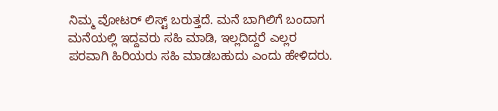ನಿಮ್ಮ ವೋಟರ್ ಲಿಸ್ಟ್ ಬರುತ್ತದೆ. ಮನೆ ಬಾಗಿಲಿಗೆ ಬಂದಾಗ ಮನೆಯಲ್ಲಿ ಇದ್ದವರು ಸಹಿ ಮಾಡಿ, ಇಲ್ಲದಿದ್ದರೆ ಎಲ್ಲರ ಪರವಾಗಿ ಹಿರಿಯರು ಸಹಿ ಮಾಡಬಹುದು ಎಂದು ಹೇಳಿದರು.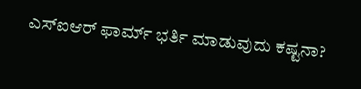ಎಸ್ಐಆರ್ ಫಾರ್ಮ್ ಭರ್ತಿ ಮಾಡುವುದು ಕಷ್ಟನಾ?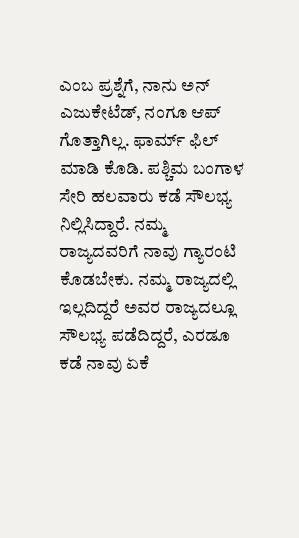ಎಂಬ ಪ್ರಶ್ನೆಗೆ, ನಾನು ಅನ್ ಎಜುಕೇಟೆಡ್, ನಂಗೂ ಆಪ್ ಗೊತ್ತಾಗಿಲ್ಲ. ಫಾರ್ಮ್ ಫಿಲ್ ಮಾಡಿ ಕೊಡಿ. ಪಶ್ಚಿಮ ಬಂಗಾಳ ಸೇರಿ ಹಲವಾರು ಕಡೆ ಸೌಲಭ್ಯ ನಿಲ್ಲಿಸಿದ್ದಾರೆ. ನಮ್ಮ ರಾಜ್ಯದವರಿಗೆ ನಾವು ಗ್ಯಾರಂಟಿ ಕೊಡಬೇಕು. ನಮ್ಮ ರಾಜ್ಯದಲ್ಲಿ ಇಲ್ಲದಿದ್ದರೆ ಅವರ ರಾಜ್ಯದಲ್ಲೂ ಸೌಲಭ್ಯ ಪಡೆದಿದ್ದರೆ, ಎರಡೂ ಕಡೆ ನಾವು ಏಕೆ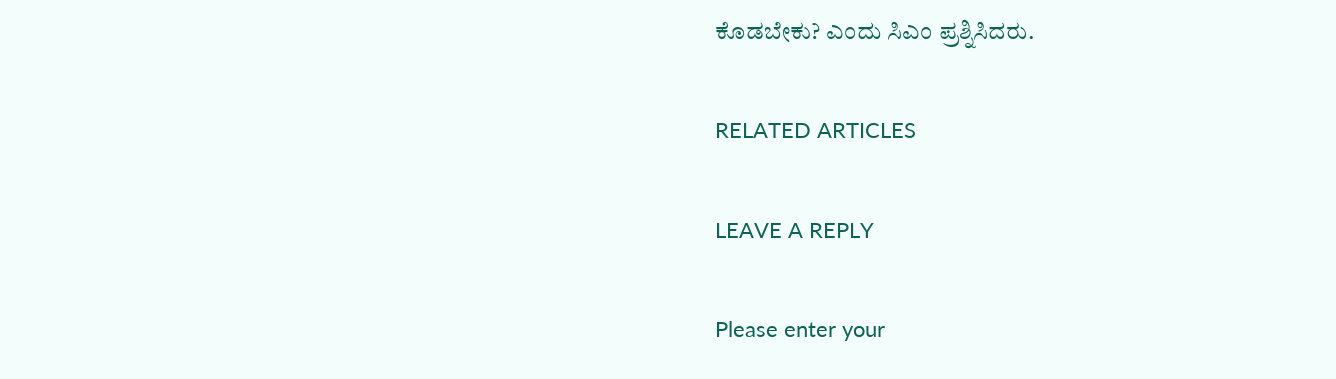ಕೊಡಬೇಕು? ಎಂದು ಸಿಎಂ ಪ್ರಶ್ನಿಸಿದರು.

RELATED ARTICLES

LEAVE A REPLY

Please enter your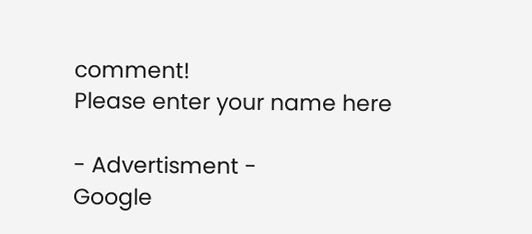comment!
Please enter your name here

- Advertisment -
Google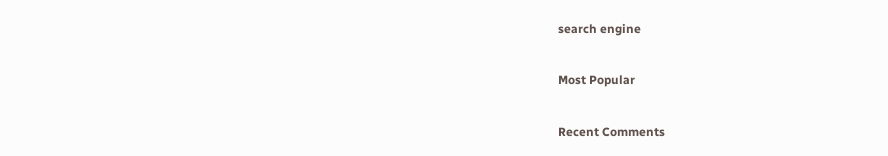search engine

Most Popular

Recent Comments